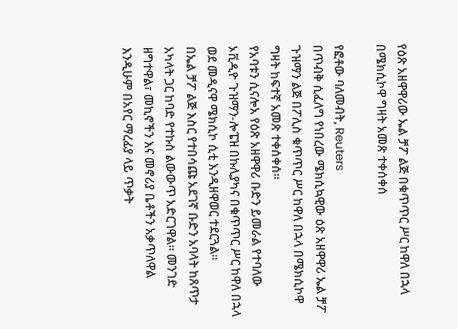የዕጽ አዘዋዋሪው ኤል ቻፖ ልጅ በቁጥጥር ሥር ከዋለ በኋላ በሜክሲኮዋ ግዛት አመጽ ተቀሰቀሰ

የፎቶው ባለመብት, Reuters
በጥብቅ ሲፈለግ የነበረው ሜክሲኳዊው ዕጽ አዘዋዋሪ ኤል ቻፖ ጉዝማን ልጅ በፖሊስ ቁጥጥር ሥር ከዋለ በኋላ በሜክሲኮዋ ግዛት ከፍተኛ አመጽ ተቀሰቀሰ።
የአባቱን ሲናሎአ የዕጽ አዘዋዋሪ ቡድን ይመራል የተባለው ኦቪዲዮ ጉዝማን-ሎፔዝ በኩሊያካና በቁጥጥር ሥር ከዋለ በኋላ ወደ መዲናዋ ሜክሲኮ ሲቲ እንዲዘዋወር ተደርጓል።
በኤል ቻፖ ልጅ እስር የተበሳጩ አደገኛ ቡድን አባላት ከጸጥታ አካላት ጋር ከባድ የተኩስ ልውውጥ አድርገዋል። መንገድ ዘግተዋል፣ መኪኖችን እና መኖሪያ ቤቶችን አቃጥለዋል እንዲሁም በአየር ማረፊያ ላይ ጥቃት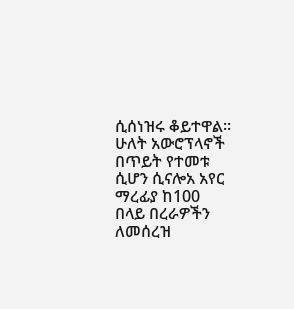ሲሰነዝሩ ቆይተዋል።
ሁለት አውሮፕላኖች በጥይት የተመቱ ሲሆን ሲናሎአ አየር ማረፊያ ከ100 በላይ በረራዎችን ለመሰረዝ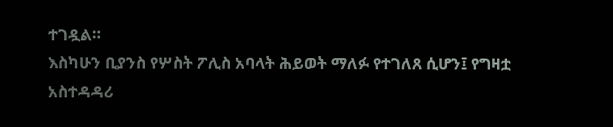ተገዷል።
እስካሁን ቢያንስ የሦስት ፖሊስ አባላት ሕይወት ማለፉ የተገለጸ ሲሆን፤ የግዛቷ አስተዳዳሪ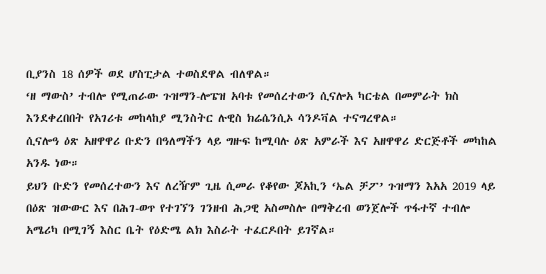ቢያንስ 18 ሰዎች ወደ ሆስፒታል ተወስደዋል ብለዋል።
‘ዘ ማውስ’ ተብሎ የሚጠራው ጉዝማን-ሎፔዝ አባቱ የመሰረተውን ሲናሎአ ካርቴል በመምራት ክስ እንደቀረበበት የአገሪቱ መከላከያ ሚንስትር ሉዊስ ክሬሴንሲኦ ሳንዶቫል ተናግረዋል።
ሲናሎዓ ዕጽ አዘዋዋሪ ቡድን በዓለማችን ላይ ግዙፍ ከሚባሉ ዕጽ አምራች እና አዘዋዋሪ ድርጅቶች መካከል አንዱ ነው።
ይህን ቡድን የመሰረተውን እና ለረዥም ጊዜ ሲመራ የቆየው ጆአኪን ‘ኤል ቻፖ’ ጉዝማን እአአ 2019 ላይ በዕጽ ዝውውር እና በሕገ-ወጥ የተገኘን ገንዘብ ሕጋዊ አስመስሎ በማቅረብ ወንጀሎች ጥፋተኛ ተብሎ አሜሪካ በሚገኝ እስር ቤት የዕድሜ ልክ እስራት ተፈርዶበት ይገኛል።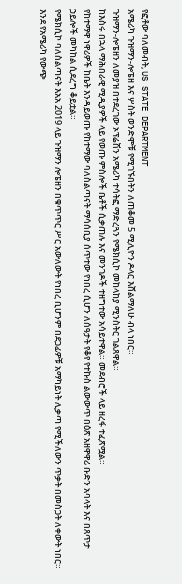የፎቶው ባለመብት, US STATE DEPARTMENT
አሜሪካ ጉዝማን-ሎፔዘ እና ሦስት ወንድሞቹ የሚገኙበትን ለጠቆመ 5 ሚሊዮን ዶላር እሸልማለሁ ብላ ነበር።
ጉዝማን-ሎፔዘን ለመያዝ በተደረገው ኦፕሬሽን አሜሪካ ተሳትፎ ማድረጓን የሜክሲኮ መከላከያ ሚንስትር ገልጸዋል።
ከእስሩ በኋላ ማሕበራዊ ሚዲያዎች ላይ የወጡ ምስሎች ቤቶች ሲቃጠሉ እና መንገዶች ተዘግተው አሳይተዋል። መደብሮች ላይ ዘረፋ ተፈጽሟል።
የከተማዋ ነዋሪዎች ከቤት እንዳይወጡ የከተማው ባለስልጣናት ማሳሰቢያ ሰጥተው የነበረ ሲሆን ለሰዓታት የቆየ የተኩስ ልውውጥ በዕጽ አዘዋዋሪ ቡድን አባላት እና በጸጥታ ኃይሎች መካከል ሲደረግ ቆይቷል።
የሜክሲኮ ባለስልጣናት እአአ 2019 ላይ ጉዝማን ሎፔዘን በቁጥጥር ሥር አውለውት የነበረ ቢሆንም በደጋፊዎቹ አማካይነት ሊቃጣ የሚችለውን ጥቃት በመስጋት ለቀውት ነበር።
እንደ የአሜሪካ የውጭ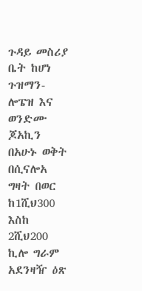ጉዳይ መስሪያ ቤት ከሆነ ጉዝማን-ሎፔዝ እና ወንድሙ ጆአኪን በአሁኑ ወቅት በሲናሎአ ግዛት በወር ከ1ሺህ300 እስከ 2ሺህ200 ኪሎ ግራም አደንዛዥ ዕጽ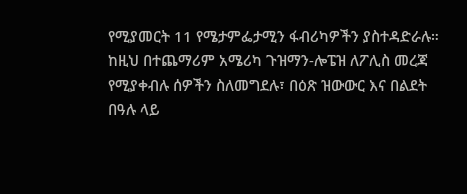የሚያመርት 11 የሜታምፌታሚን ፋብሪካዎችን ያስተዳድራሉ።
ከዚህ በተጨማሪም አሜሪካ ጉዝማን-ሎፔዝ ለፖሊስ መረጃ የሚያቀብሉ ሰዎችን ስለመግደሉ፣ በዕጽ ዝውውር እና በልደት በዓሉ ላይ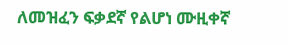ለመዝፈን ፍቃደኛ የልሆነ ሙዚቀኛ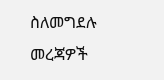ስለመግደሉ መረጃዎች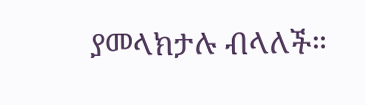ያመላክታሉ ብላለች።